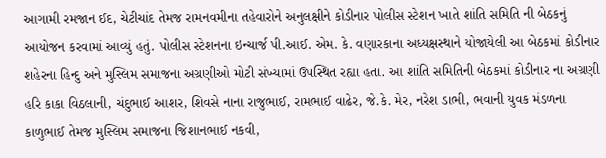આગામી રમજાન ઈદ, ચેટીચાંદ તેમજ રામનવમીના તહેવારોને અનુલક્ષીને કોડીનાર પોલીસ સ્ટેશન ખાતે શાંતિ સમિતિ ની બેઠકનું આયોજન કરવામાં આવ્યું હતું. પોલીસ સ્ટેશનના ઇન્ચાર્જ પી.આઈ. એમ. કે. વણારકાના અધ્યક્ષસ્થાને યોજાયેલી આ બેઠકમાં કોડીનાર શહેરના હિન્દુ અને મુસ્લિમ સમાજના અગ્રણીઓ મોટી સંખ્યામાં ઉપસ્થિત રહ્યા હતા. આ શાંતિ સમિતિની બેઠકમાં કોડીનાર ના અગ્રણી હરિ કાકા વિઠલાની, ચંદુભાઈ આશર, શિવસે નાના રાજુભાઈ, રામભાઈ વાઢેર, જે.કે. મેર, નરેશ ડાભી, ભવાની યુવક મંડળના કાળુભાઈ તેમજ મુસ્લિમ સમાજના જિશાનભાઈ નકવી,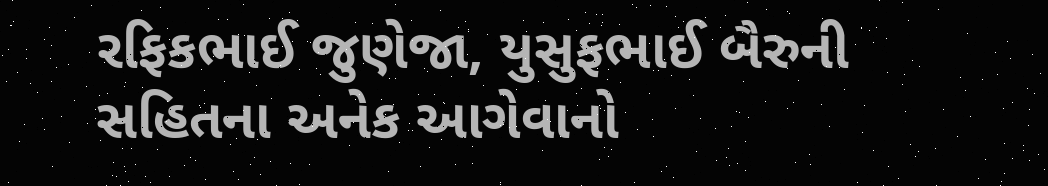રફિકભાઈ જુણેજા, યુસુફભાઈ બૈરુની સહિતના અનેક આગેવાનો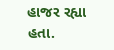હાજર રહ્યા હતા.